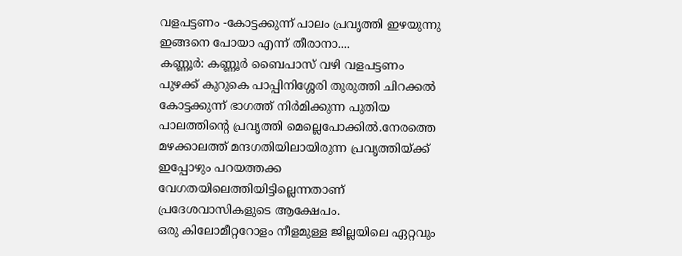വളപട്ടണം -കോട്ടക്കുന്ന് പാലം പ്രവൃത്തി ഇഴയുന്നു ഇങ്ങനെ പോയാ എന്ന് തീരാനാ....
കണ്ണൂർ: കണ്ണൂർ ബൈപാസ് വഴി വളപട്ടണം പുഴക്ക് കുറുകെ പാപ്പിനിശ്ശേരി തുരുത്തി ചിറക്കൽ കോട്ടക്കുന്ന് ഭാഗത്ത് നിർമിക്കുന്ന പുതിയ പാലത്തിന്റെ പ്രവൃത്തി മെല്ലെപോക്കിൽ.നേരത്തെ മഴക്കാലത്ത് മന്ദഗതിയിലായിരുന്ന പ്രവൃത്തിയ്ക്ക് ഇപ്പോഴും പറയത്തക്ക വേഗതയിലെത്തിയിട്ടില്ലെന്നതാണ് പ്രദേശവാസികളുടെ ആക്ഷേപം.
ഒരു കിലോമീറ്ററോളം നീളമുള്ള ജില്ലയിലെ ഏറ്റവും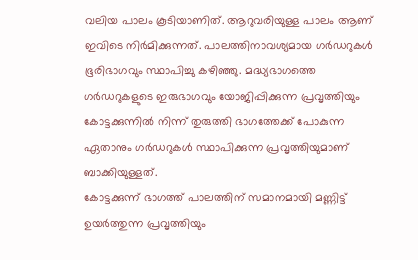വലിയ പാലം കൂടിയാണിത്. ആറുവരിയുള്ള പാലം ആണ് ഇവിടെ നിർമിക്കുന്നത്. പാലത്തിനാവശ്യമായ ഗർഡറുകൾ ഭൂരിഭാഗവും സ്ഥാപിച്ചു കഴിഞ്ഞു. മദ്ധ്യഭാഗത്തെ ഗർഡറുകളുടെ ഇരുഭാഗവും യോജിപ്പിക്കുന്ന പ്രവൃത്തിയും കോട്ടക്കുന്നിൽ നിന്ന് തുരുത്തി ഭാഗത്തേക്ക് പോകുന്ന ഏതാനും ഗർഡറുകൾ സ്ഥാപിക്കുന്ന പ്രവൃത്തിയുമാണ് ബാക്കിയുള്ളത്.
കോട്ടക്കുന്ന് ഭാഗത്ത് പാലത്തിന് സമാനമായി മണ്ണിട്ട് ഉയർത്തുന്ന പ്രവൃത്തിയും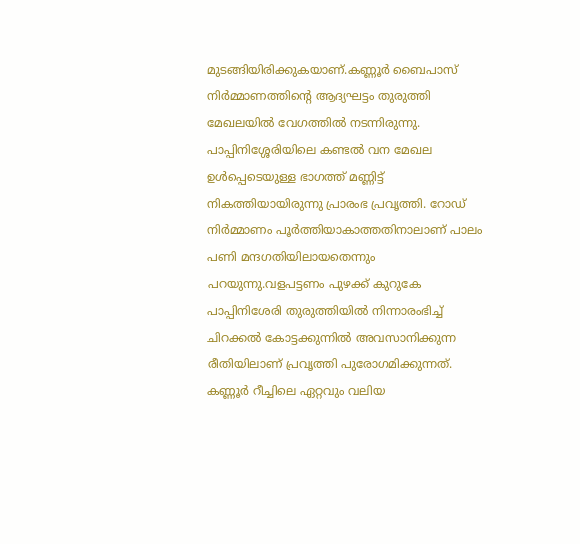മുടങ്ങിയിരിക്കുകയാണ്.കണ്ണൂർ ബൈപാസ് നിർമ്മാണത്തിന്റെ ആദ്യഘട്ടം തുരുത്തി മേഖലയിൽ വേഗത്തിൽ നടന്നിരുന്നു. പാപ്പിനിശ്ശേരിയിലെ കണ്ടൽ വന മേഖല ഉൾപ്പെടെയുള്ള ഭാഗത്ത് മണ്ണിട്ട് നികത്തിയായിരുന്നു പ്രാരംഭ പ്രവൃത്തി. റോഡ് നിർമ്മാണം പൂർത്തിയാകാത്തതിനാലാണ് പാലം പണി മന്ദഗതിയിലായതെന്നും പറയുന്നു.വളപട്ടണം പുഴക്ക് കുറുകേ പാപ്പിനിശേരി തുരുത്തിയിൽ നിന്നാരംഭിച്ച് ചിറക്കൽ കോട്ടക്കുന്നിൽ അവസാനിക്കുന്ന രീതിയിലാണ് പ്രവൃത്തി പുരോഗമിക്കുന്നത്.
കണ്ണൂർ റീച്ചിലെ ഏറ്റവും വലിയ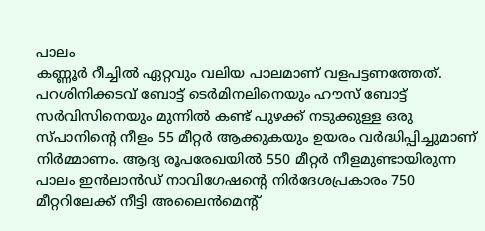പാലം
കണ്ണൂർ റീച്ചിൽ ഏറ്റവും വലിയ പാലമാണ് വളപട്ടണത്തേത്. പറശിനിക്കടവ് ബോട്ട് ടെർമിനലിനെയും ഹൗസ് ബോട്ട് സർവിസിനെയും മുന്നിൽ കണ്ട് പുഴക്ക് നടുക്കുള്ള ഒരു സ്പാനിന്റെ നീളം 55 മീറ്റർ ആക്കുകയും ഉയരം വർദ്ധിപ്പിച്ചുമാണ് നിർമ്മാണം. ആദ്യ രൂപരേഖയിൽ 550 മീറ്റർ നീളമുണ്ടായിരുന്ന പാലം ഇൻലാൻഡ് നാവിഗേഷന്റെ നിർദേശപ്രകാരം 750 മീറ്ററിലേക്ക് നീട്ടി അലൈൻമെന്റ്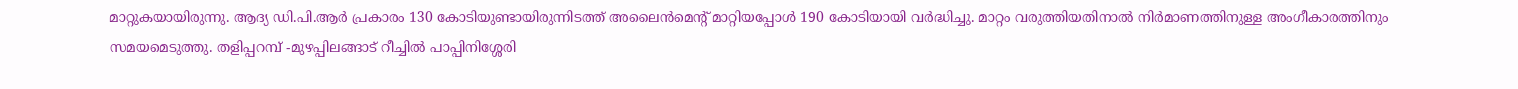മാറ്റുകയായിരുന്നു. ആദ്യ ഡി.പി.ആർ പ്രകാരം 130 കോടിയുണ്ടായിരുന്നിടത്ത് അലൈൻമെന്റ് മാറ്റിയപ്പോൾ 190 കോടിയായി വർദ്ധിച്ചു. മാറ്റം വരുത്തിയതിനാൽ നിർമാണത്തിനുള്ള അംഗീകാരത്തിനും സമയമെടുത്തു. തളിപ്പറമ്പ് -മുഴപ്പിലങ്ങാട് റീച്ചിൽ പാപ്പിനിശ്ശേരി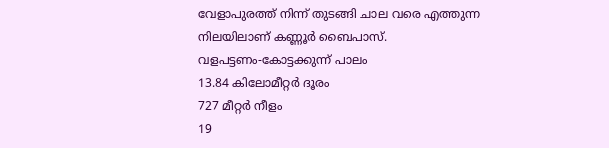വേളാപുരത്ത് നിന്ന് തുടങ്ങി ചാല വരെ എത്തുന്ന നിലയിലാണ് കണ്ണൂർ ബൈപാസ്.
വളപട്ടണം-കോട്ടക്കുന്ന് പാലം
13.84 കിലോമീറ്റർ ദൂരം
727 മീറ്റർ നീളം
19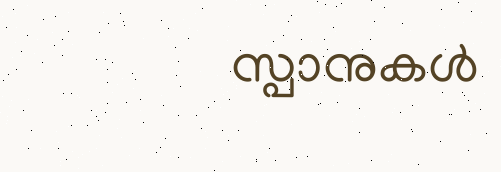സ്പാനുകൾ